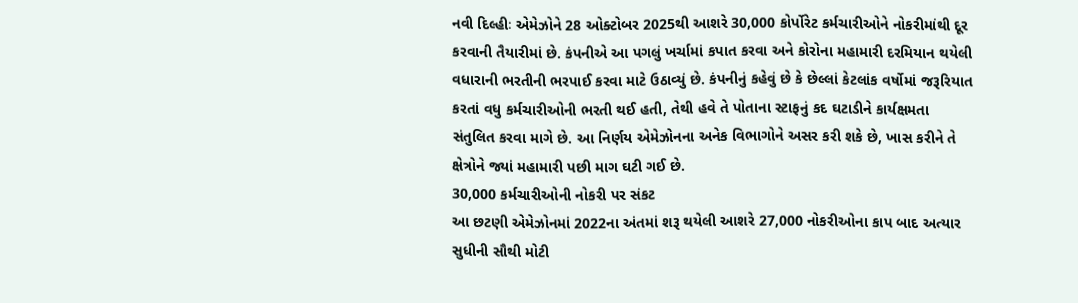નવી દિલ્હીઃ એમેઝોને 28 ઓક્ટોબર 2025થી આશરે 30,000 કોર્પોરેટ કર્મચારીઓને નોકરીમાંથી દૂર કરવાની તૈયારીમાં છે. કંપનીએ આ પગલું ખર્ચામાં કપાત કરવા અને કોરોના મહામારી દરમિયાન થયેલી વધારાની ભરતીની ભરપાઈ કરવા માટે ઉઠાવ્યું છે. કંપનીનું કહેવું છે કે છેલ્લાં કેટલાંક વર્ષોમાં જરૂરિયાત કરતાં વધુ કર્મચારીઓની ભરતી થઈ હતી, તેથી હવે તે પોતાના સ્ટાફનું કદ ઘટાડીને કાર્યક્ષમતા સંતુલિત કરવા માગે છે. આ નિર્ણય એમેઝોનના અનેક વિભાગોને અસર કરી શકે છે, ખાસ કરીને તે ક્ષેત્રોને જ્યાં મહામારી પછી માગ ઘટી ગઈ છે.
30,000 કર્મચારીઓની નોકરી પર સંકટ
આ છટણી એમેઝોનમાં 2022ના અંતમાં શરૂ થયેલી આશરે 27,000 નોકરીઓના કાપ બાદ અત્યાર સુધીની સૌથી મોટી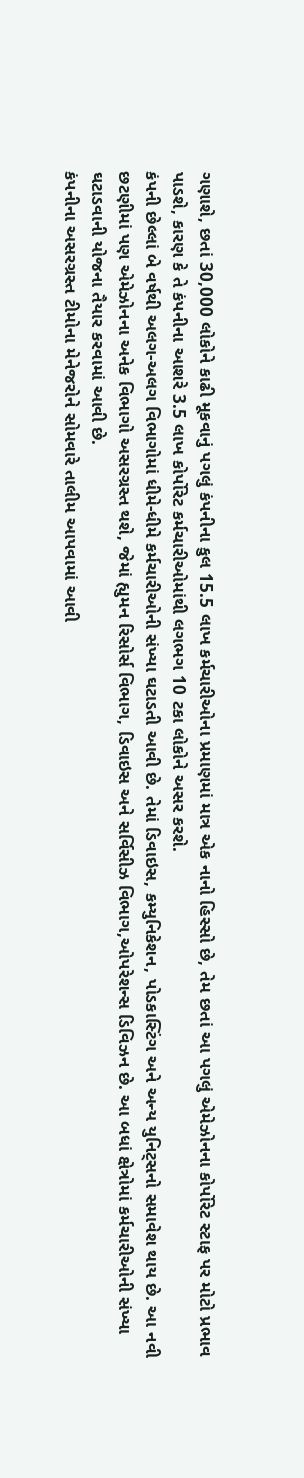ગણાશે, છતાં 30,000 લોકોને કાઢી મૂકવાનું પગલું કંપનીના કુલ 15.5 લાખ કર્મચારીઓના પ્રમાણમાં માત્ર એક નાનો હિસ્સો છે, તેમ છતાં આ પગલું એમેઝોનના કોર્પોરેટ સ્ટાફ પર મોટો પ્રભાવ પાડશે, કારણ કે તે કંપનીના આશરે 3.5 લાખ કોર્પોરેટ કર્મચારીઓમાંથી લગભગ 10 ટકા લોકોને અસર કરશે.
કંપની છેલ્લાં બે વર્ષથી અલગ-અલગ વિભાગોમાં ધીમે-ધીમે કર્મચારીઓની સંખ્યા ઘટાડતી આવી છે. તેમાં ડિવાઇસ, કમ્યુનિકેશન, પોડકાસ્ટિંગ અને અન્ય યુનિટ્સનો સમાવેશ થાય છે. આ નવી છટણીમાં પણ એમેઝોનના અનેક વિભાગો અસરગ્રસ્ત થશે, જેમાં હ્યુમન રિસોર્સ વિભાગ, ડિવાઇસ અને સર્વિસીઝ વિભાગ,ઓપરેશન્સ ડિવિઝન છે. આ બધાં ક્ષેત્રોમાં કર્મચારીઓની સંખ્યા ઘટાડવાની યોજના તૈયાર કરવામાં આવી છે.
કંપનીના અસરગ્રસ્ત ટીમોના મેનેજરોને સોમવારે તાલીમ આપવામાં આવી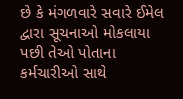છે કે મંગળવારે સવારે ઈમેલ દ્વારા સૂચનાઓ મોકલાયા પછી તેઓ પોતાના કર્મચારીઓ સાથે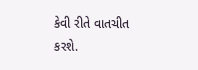કેવી રીતે વાતચીત કરશે.